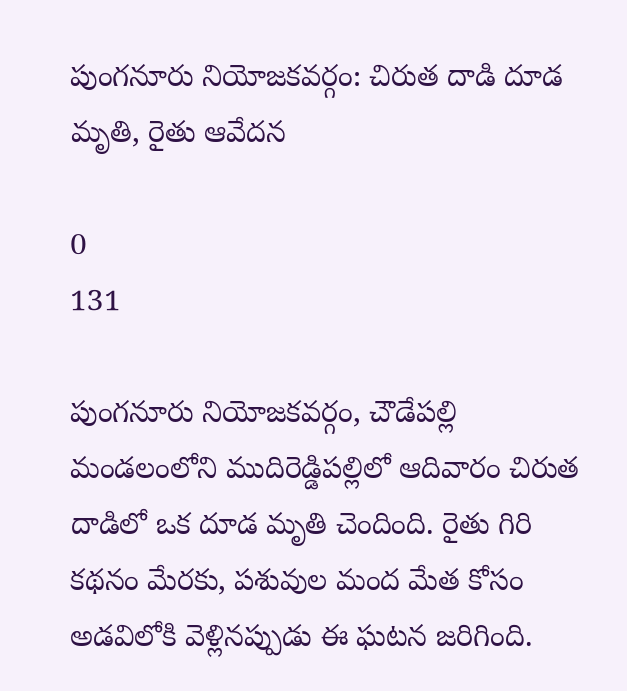పుంగనూరు నియోజకవర్గం: చిరుత దాడి దూడ మృతి, రైతు ఆవేదన

0
131

పుంగనూరు నియోజకవర్గం, చౌడేపల్లి మండలంలోని ముదిరెడ్డిపల్లిలో ఆదివారం చిరుత దాడిలో ఒక దూడ మృతి చెందింది. రైతు గిరి కథనం మేరకు, పశువుల మంద మేత కోసం అడవిలోకి వెళ్లినప్పుడు ఈ ఘటన జరిగింది.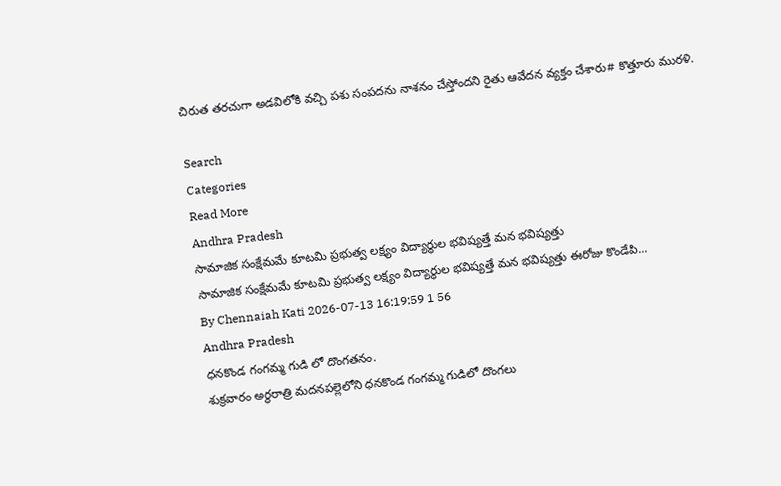చిరుత తరచుగా అడవిలోకి వచ్చి పశు సంపదను నాశనం చేస్తోందని రైతు ఆవేదన వ్యక్తం చేశారు# కొత్తూరు మురళి.

Search
Categories
Read More
Andhra Pradesh
సామాజిక సంక్షేమమే కూటమి ప్రభుత్వ లక్ష్యం విద్యార్థుల భవిష్యత్తే మన భవిష్యత్తు
సామాజిక సంక్షేమమే కూటమి ప్రభుత్వ లక్ష్యం విద్యార్థుల భవిష్యత్తే మన భవిష్యత్తు ఈరోజు కొండేపి...
By Chennaiah Kati 2026-07-13 16:19:59 1 56
Andhra Pradesh
ధనకొండ గంగమ్మ గుడి లో దొంగతనం.
శుక్రవారం అర్థరాత్రి మదనపల్లెలోని ధనకొండ గంగమ్మ గుడిలో దొంగలు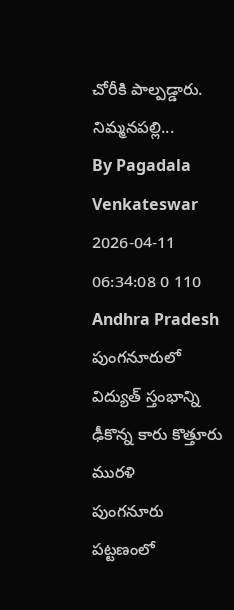చోరీకి పాల్పడ్డారు. నిమ్మనపల్లి...
By Pagadala Venkateswar 2026-04-11 06:34:08 0 110
Andhra Pradesh
పుంగనూరులో విద్యుత్ స్తంభాన్ని ఢీకొన్న కారు కొత్తూరు మురళి
పుంగనూరు పట్టణంలో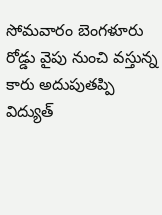సోమవారం బెంగళూరు రోడ్డు వైపు నుంచి వస్తున్న కారు అదుపుతప్పి విద్యుత్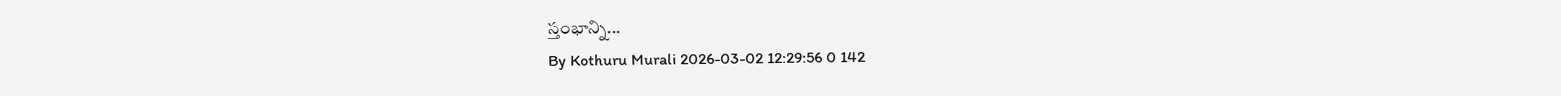స్తంభాన్ని...
By Kothuru Murali 2026-03-02 12:29:56 0 142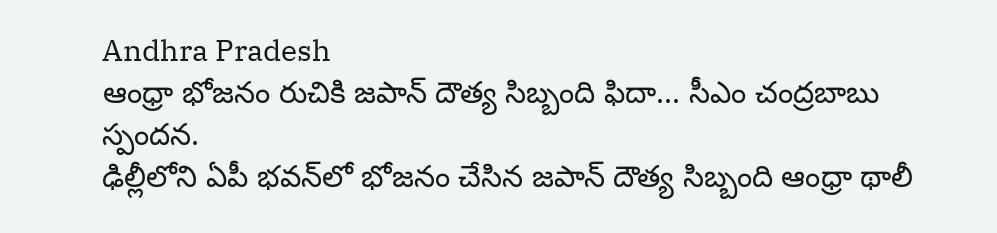Andhra Pradesh
ఆంధ్రా భోజనం రుచికి జపాన్ దౌత్య సిబ్బంది ఫిదా... సీఎం చంద్రబాబు స్పందన.
ఢిల్లీలోని ఏపీ భవన్‌లో భోజనం చేసిన జపాన్ దౌత్య సిబ్బంది ఆంధ్రా థాలీ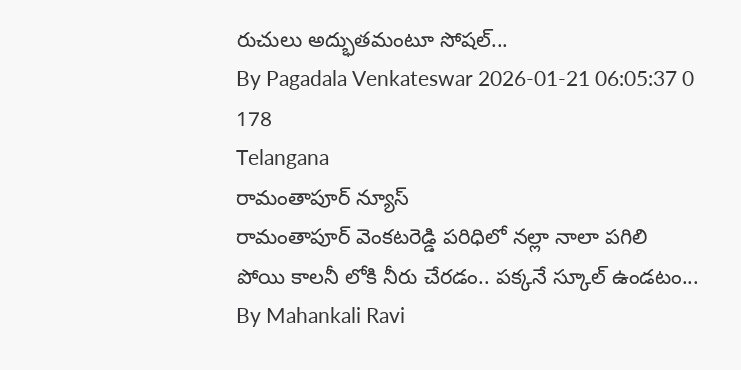రుచులు అద్భుతమంటూ సోషల్...
By Pagadala Venkateswar 2026-01-21 06:05:37 0 178
Telangana
రామంతాపూర్ న్యూస్
రామంతాపూర్ వెంకటరెడ్డి పరిధిలో నల్లా నాలా పగిలి పోయి కాలనీ లోకి నీరు చేరడం.. పక్కనే స్కూల్ ఉండటం...
By Mahankali Ravi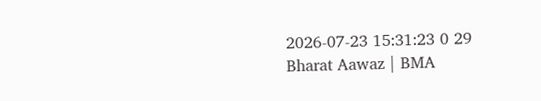2026-07-23 15:31:23 0 29
Bharat Aawaz | BMA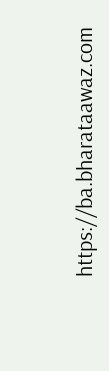https://ba.bharataawaz.com